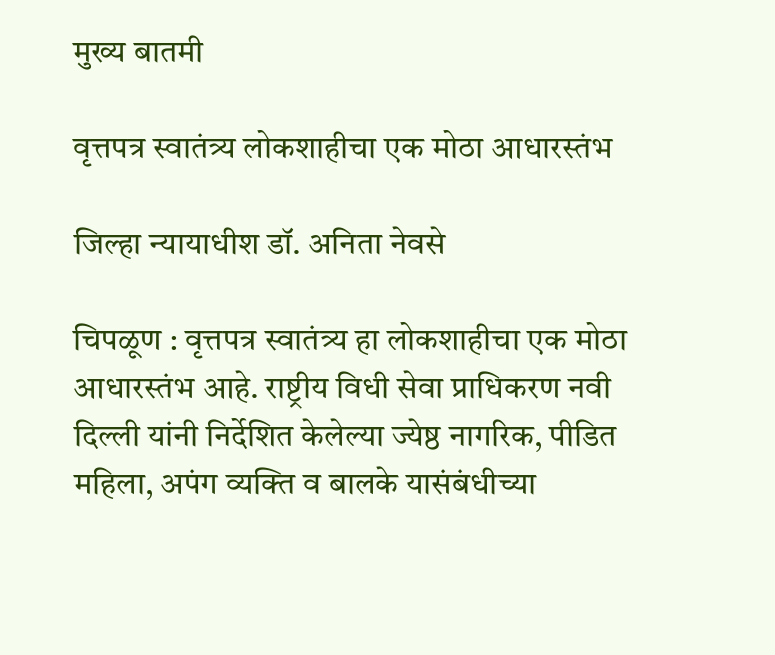मुख्य बातमी

वृत्तपत्र स्वातंत्र्य लोकशाहीचा एक मोठा आधारस्तंभ

जिल्हा न्यायाधीश डॉ. अनिता नेवसे

चिपळूण : वृत्तपत्र स्वातंत्र्य हा लोकशाहीचा एक मोठा आधारस्तंभ आहे. राष्ट्रीय विधी सेवा प्राधिकरण नवी दिल्ली यांनी निर्देशित केलेल्या ज्येष्ठ नागरिक, पीडित महिला, अपंग व्यक्ति व बालके यासंबंधीच्या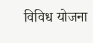विविध योजना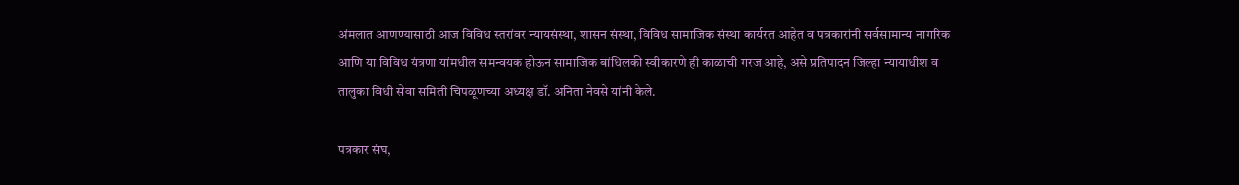अंमलात आणण्यासाठी आज विविध स्तरांवर न्यायसंस्था, शासन संस्था, विविध सामाजिक संस्था कार्यरत आहेत व पत्रकारांनी सर्वसामान्य नागरिक आणि या विविध यंत्रणा यांमधील समन्वयक होऊन सामाजिक बांधिलकी स्वीकारणे ही काळाची गरज आहे, असे प्रतिपादन जिल्हा न्यायाधीश व तालुका विधी सेवा समिती चिपळूणच्या अध्यक्ष डॉ. अनिता नेवसे यांनी केले.

पत्रकार संघ,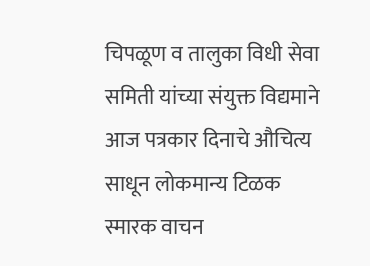चिपळूण व तालुका विधी सेवा समिती यांच्या संयुक्त विद्यमाने आज पत्रकार दिनाचे औचित्य साधून लोकमान्य टिळक स्मारक वाचन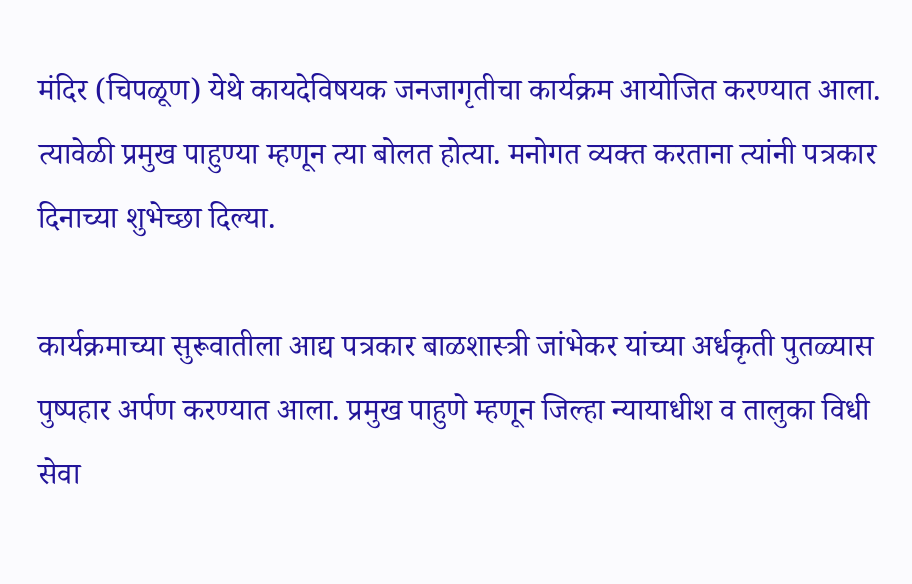मंदिर (चिपळूण) येथे कायदेविषयक जनजागृतीचा कार्यक्रम आयोजित करण्यात आला. त्यावेळी प्रमुख पाहुण्या म्हणून त्या बोलत होत्या. मनोगत व्यक्त करताना त्यांनी पत्रकार दिनाच्या शुभेच्छा दिल्या.

कार्यक्रमाच्या सुरूवातीला आद्य पत्रकार बाळशास्त्री जांभेकर यांच्या अर्धकृती पुतळ्यास पुष्पहार अर्पण करण्यात आला. प्रमुख पाहुणे म्हणून जिल्हा न्यायाधीश व तालुका विधी सेवा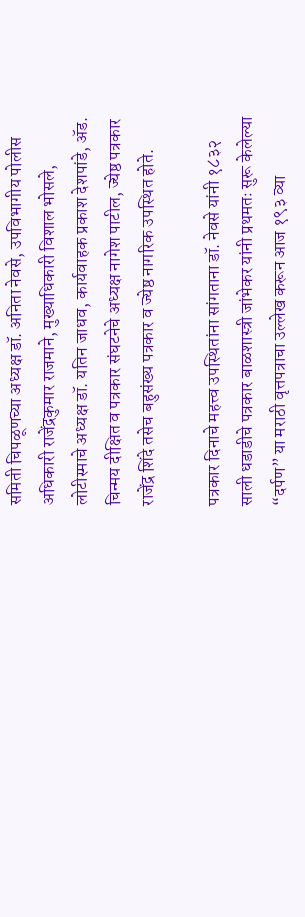समिती चिपळूणच्या अध्यक्ष डॉ. अनिता नेवसे, उपविभागीय पोलीस अधिकारी राजेंद्रकुमार राजमाने, मुख्याधिकारी विशाल भोसले, लोटीस्माचे अध्यक्ष डॉ. यतिन जाधव, कार्यवाहक प्रकाश देशपांडे, ॲड. चिन्मय दीक्षित व पत्रकार संघटनेचे अध्यक्ष नागेश पाटील, ज्येष्ठ पत्रकार राजेंद्र शिंदे तसेच बहुसंख्य पत्रकार व ज्येष्ठ नागरिक उपस्थित होते.

पत्रकार दिनाचे महत्त्व उपस्थितांना सांगताना डॉ. नेवसे यांनी १८३२ साली धडाडीचे पत्रकार बाळशास्त्री जांभेकर यांनी प्रथमतः सुरू केलेल्या “दर्पण” या मराठी वृत्तपत्राचा उल्लेख करून आज १९३ व्या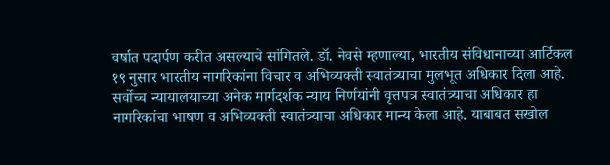वर्षात पदार्पण करीत असल्याचे सांगितले. डॉ. नेवसे म्हणाल्या, भारतीय संविधानाच्या आर्टिकल १९ नुसार भारतीय नागरिकांना विचार व अभिव्यक्ती स्वातंत्र्याचा मुलभूत अधिकार दिला आहे. सर्वोच्च न्यायालयाच्या अनेक मार्गदर्शक न्याय निर्णयांनी वृत्तपत्र स्वातंत्र्याचा अधिकार हा नागरिकांचा भाषण व अभिव्यक्ती स्वातंत्र्याचा अधिकार मान्य केला आहे. याबाबत सखोल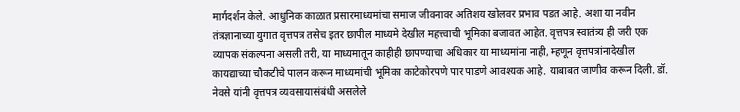मार्गदर्शन केले. आधुनिक काळात प्रसारमाध्यमांचा समाज जीवनावर अतिशय खोलवर प्रभाव पडत आहे. अशा या नवीन तंत्रज्ञानाच्या युगात वृत्तपत्र तसेच इतर छापील माध्यमे देखील महत्त्वाची भूमिका बजावत आहेत. वृत्तपत्र स्वातंत्र्य ही जरी एक व्यापक संकल्पना असली तरी, या माध्यमातून काहीही छापण्याचा अधिकार या माध्यमांना नाही, म्हणून वृत्तपत्रांनादेखील कायद्याच्या चौकटीचे पालन करून माध्यमांची भूमिका काटेकोरपणे पार पाडणे आवश्यक आहे. याबाबत जाणीव करून दिली. डॉ. नेवसे यांनी वृत्तपत्र व्यवसायासंबंधी असलेले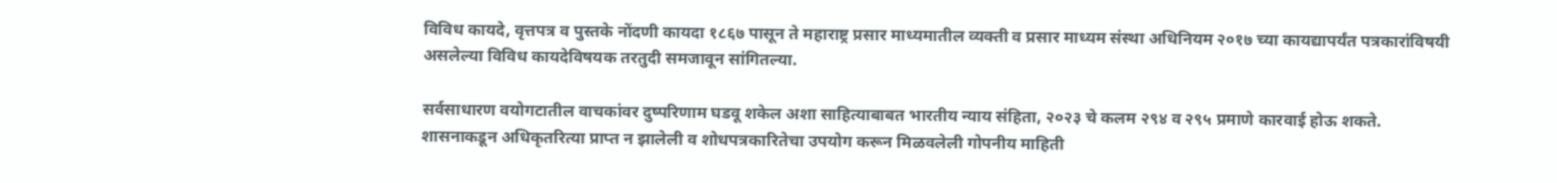विविध कायदे, वृत्तपत्र व पुस्तके नोंदणी कायदा १८६७ पासून ते महाराष्ट्र प्रसार माध्यमातील व्यक्ती व प्रसार माध्यम संस्था अधिनियम २०१७ च्या कायद्यापर्यंत पत्रकारांविषयी असलेल्या विविध कायदेविषयक तरतुदी समजावून सांगितल्या.

सर्वसाधारण वयोगटातील वाचकांवर दुष्परिणाम घडवू शकेल अशा साहित्याबाबत भारतीय न्याय संहिता, २०२३ चे कलम २९४ व २९५ प्रमाणे कारवाई होऊ शकते. शासनाकडून अधिकृतरित्या प्राप्त न झालेली व शोधपत्रकारितेचा उपयोग करून मिळवलेली गोपनीय माहिती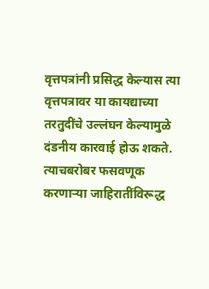वृत्तपत्रांनी प्रसिद्ध केल्यास त्या वृत्तपत्रावर या कायद्याच्या तरतुदींचे उल्लंघन केल्यामुळे दंडनीय कारवाई होऊ शकते. त्याचबरोबर फसवणूक करणाऱ्या जाहिरातींविरूद्ध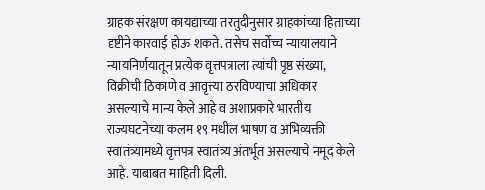ग्राहक संरक्षण कायद्याच्या तरतुदीनुसार ग्राहकांच्या हिताच्या दृष्टीने कारवाई होऊ शकते. तसेच सर्वोच्च न्यायालयाने न्यायनिर्णयातून प्रत्येक वृत्तपत्राला त्यांची पृष्ठ संख्या, विक्रीची ठिकाणे व आवृत्त्या ठरविण्याचा अधिकार असल्याचे मान्य केले आहे व अशाप्रकारे भारतीय राज्यघटनेच्या कलम १९ मधील भाषण व अभिव्यक्ती स्वातंत्र्यामध्ये वृत्तपत्र स्वातंत्र्य अंतर्भूत असल्याचे नमूद केले आहे. याबाबत माहिती दिली.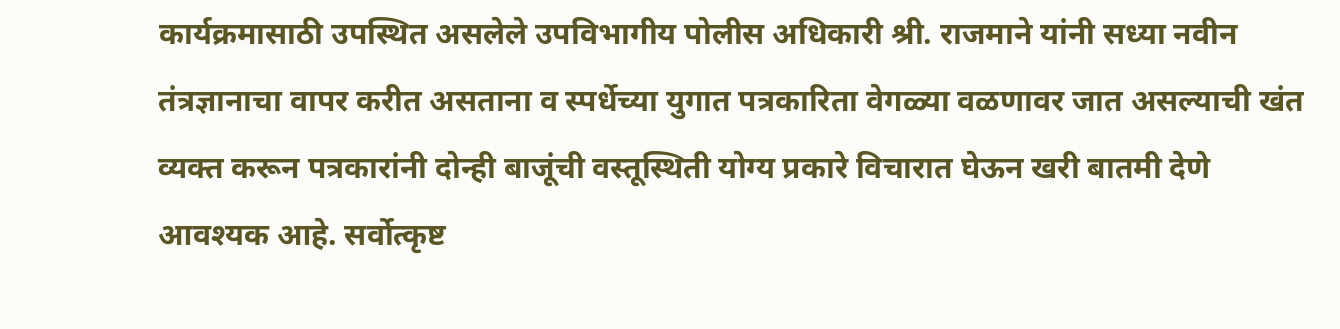कार्यक्रमासाठी उपस्थित असलेले उपविभागीय पोलीस अधिकारी श्री. राजमाने यांनी सध्या नवीन तंत्रज्ञानाचा वापर करीत असताना व स्पर्धेच्या युगात पत्रकारिता वेगळ्या वळणावर जात असल्याची खंत व्यक्त करून पत्रकारांनी दोन्ही बाजूंची वस्तूस्थिती योग्य प्रकारे विचारात घेऊन खरी बातमी देणे आवश्यक आहे. सर्वोत्कृष्ट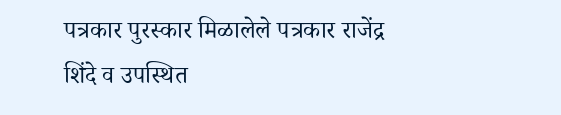पत्रकार पुरस्कार मिळालेले पत्रकार राजेंद्र शिंदे व उपस्थित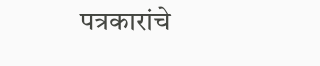पत्रकारांचे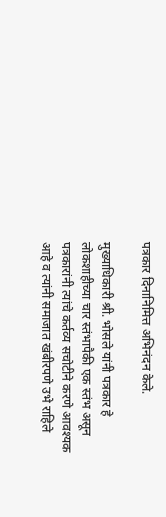पत्रकार दिनानिमित्त अभिनंदन केले.

मुख्याधिकारी श्री. भोसले यांनी पत्रकार हे लोकशाहीच्या चार स्तंभापैकी एक स्तंभ असून पत्रकारांनी त्यांचे कर्तव्य सचोटीने करणे आवश्यक आहे व त्यांनी समाजात खंबीरपणे उभे राहिले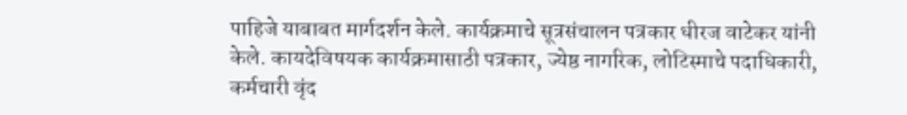पाहिजे याबाबत मार्गदर्शन केले. कार्यक्रमाचे सूत्रसंचालन पत्रकार धीरज वाटेकर यांनी केले. कायदेविषयक कार्यक्रमासाठी पत्रकार, ज्येष्ठ नागरिक, लोटिस्माचे पदाधिकारी, कर्मचारी वृंद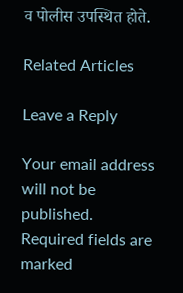व पोलीस उपस्थित होते.

Related Articles

Leave a Reply

Your email address will not be published. Required fields are marked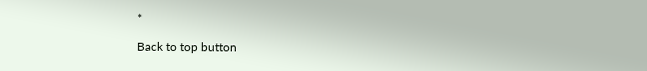*

Back to top button